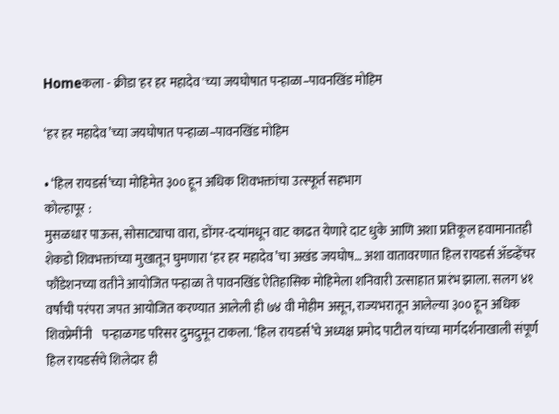Homeकला - क्रीडा'हर हर महादेव'च्या जयघोषात पन्हाळा–पावनखिंड मोहिम

‘हर हर महादेव’च्या जयघोषात पन्हाळा–पावनखिंड मोहिम

• ‘हिल रायडर्स’च्या मोहिमेत ३०० हून अधिक शिवभक्तांचा उत्स्फूर्त सहभाग
कोल्हापूर :
मुसळधार पाऊस, सोसाट्याचा वारा, डोंगर-दऱ्यांमधून वाट काढत येणारे दाट धुके आणि अशा प्रतिकूल हवामानातही शेकडो शिवभक्तांच्या मुखातून घुमणारा ‘हर हर महादेव’चा अखंड जयघोष… अशा वातावरणात हिल रायडर्स ॲडव्हेंचर फौंडेशनच्या वतीने आयोजित पन्हाळा ते पावनखिंड ऐतिहासिक मोहिमेला शनिवारी उत्साहात प्रारंभ झाला. सलग ४१ वर्षांची परंपरा जपत आयोजित करण्यात आलेली ही ७४ वी मोहीम असून, राज्यभरातून आलेल्या ३०० हून अधिक शिवप्रेमींनी    पन्हाळगड परिसर दुमदुमून टाकला. ‘हिल रायडर्स’चे अध्यक्ष प्रमोद पाटील यांच्या मार्गदर्शनाखाली संपूर्ण हिल रायडर्सचे शिलेदार ही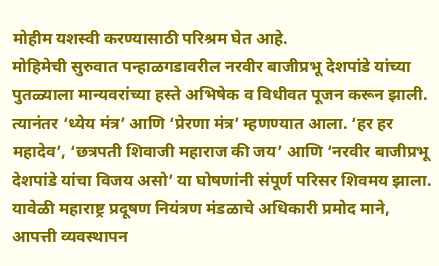मोहीम यशस्वी करण्यासाठी परिश्रम घेत आहे.
मोहिमेची सुरुवात पन्हाळगडावरील नरवीर बाजीप्रभू देशपांडे यांच्या पुतळ्याला मान्यवरांच्या हस्ते अभिषेक व विधीवत पूजन करून झाली. त्यानंतर ‘ध्येय मंत्र’ आणि ‘प्रेरणा मंत्र’ म्हणण्यात आला. ‘हर हर महादेव’, ‘छत्रपती शिवाजी महाराज की जय’ आणि ‘नरवीर बाजीप्रभू देशपांडे यांचा विजय असो’ या घोषणांनी संपूर्ण परिसर शिवमय झाला. यावेळी महाराष्ट्र प्रदूषण नियंत्रण मंडळाचे अधिकारी प्रमोद माने, आपत्ती व्यवस्थापन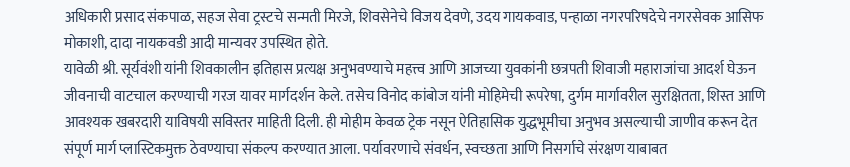अधिकारी प्रसाद संकपाळ, सहज सेवा ट्रस्टचे सन्मती मिरजे, शिवसेनेचे विजय देवणे, उदय गायकवाड, पन्हाळा नगरपरिषदेचे नगरसेवक आसिफ मोकाशी, दादा नायकवडी आदी मान्यवर उपस्थित होते.
यावेळी श्री. सूर्यवंशी यांनी शिवकालीन इतिहास प्रत्यक्ष अनुभवण्याचे महत्त्व आणि आजच्या युवकांनी छत्रपती शिवाजी महाराजांचा आदर्श घेऊन जीवनाची वाटचाल करण्याची गरज यावर मार्गदर्शन केले. तसेच विनोद कांबोज यांनी मोहिमेची रूपरेषा, दुर्गम मार्गावरील सुरक्षितता, शिस्त आणि आवश्यक खबरदारी याविषयी सविस्तर माहिती दिली. ही मोहीम केवळ ट्रेक नसून ऐतिहासिक युद्धभूमीचा अनुभव असल्याची जाणीव करून देत संपूर्ण मार्ग प्लास्टिकमुक्त ठेवण्याचा संकल्प करण्यात आला. पर्यावरणाचे संवर्धन, स्वच्छता आणि निसर्गाचे संरक्षण याबाबत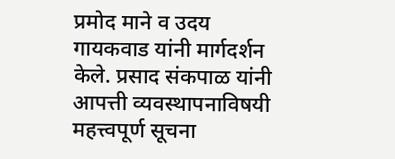प्रमोद माने व उदय गायकवाड यांनी मार्गदर्शन केले. प्रसाद संकपाळ यांनी आपत्ती व्यवस्थापनाविषयी महत्त्वपूर्ण सूचना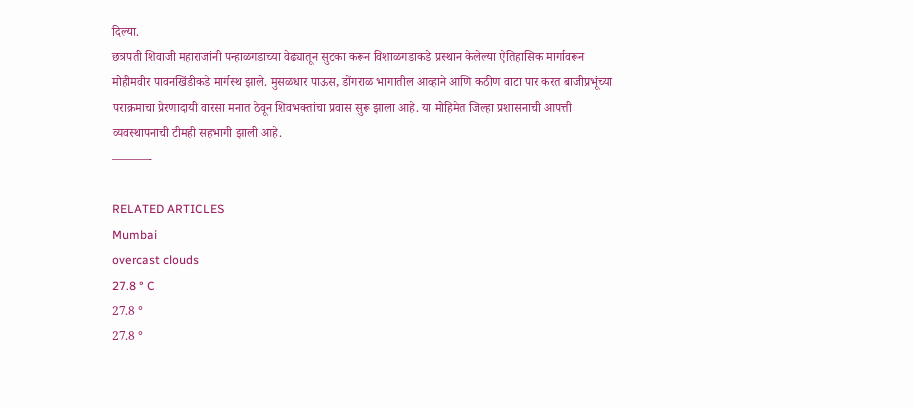दिल्या.
छत्रपती शिवाजी महाराजांनी पन्हाळगडाच्या वेढ्यातून सुटका करून विशाळगडाकडे प्रस्थान केलेल्या ऐतिहासिक मार्गावरून मोहीमवीर पावनखिंडीकडे मार्गस्थ झाले. मुसळधार पाऊस, डोंगराळ भागातील आव्हाने आणि कठीण वाटा पार करत बाजीप्रभूंच्या पराक्रमाचा प्रेरणादायी वारसा मनात ठेवून शिवभक्तांचा प्रवास सुरू झाला आहे. या मोहिमेत जिल्हा प्रशासनाची आपत्ती व्यवस्थापनाची टीमही सहभागी झाली आहे.
———-

RELATED ARTICLES
Mumbai
overcast clouds
27.8 ° C
27.8 °
27.8 °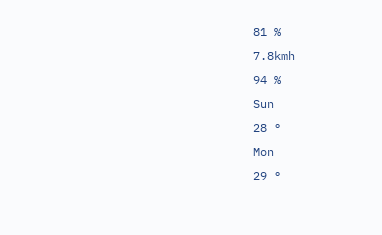81 %
7.8kmh
94 %
Sun
28 °
Mon
29 °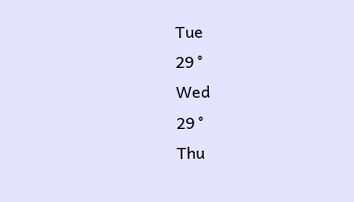Tue
29 °
Wed
29 °
Thu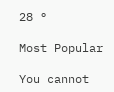28 °

Most Popular

You cannot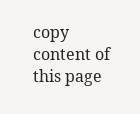copy content of this page